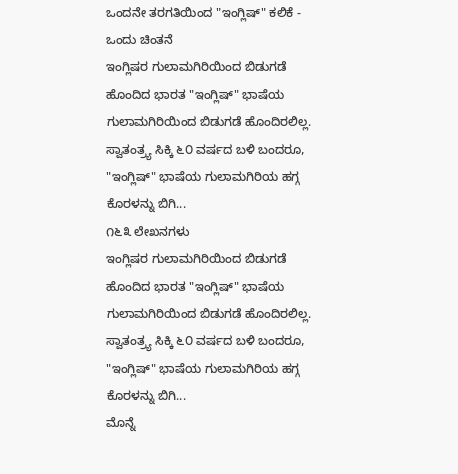ಒಂದನೇ ತರಗತಿಯಿಂದ "ಇಂಗ್ಲಿಷ್" ಕಲಿಕೆ - ಒಂದು ಚಿಂತನೆ
ಇಂಗ್ಲಿಷರ ಗುಲಾಮಗಿರಿಯಿಂದ ಬಿಡುಗಡೆ ಹೊಂದಿದ ಭಾರತ "ಇಂಗ್ಲಿಷ್" ಭಾಷೆಯ ಗುಲಾಮಗಿರಿಯಿಂದ ಬಿಡುಗಡೆ ಹೊಂದಿರಲಿಲ್ಲ. ಸ್ವಾತಂತ್ರ್ಯ ಸಿಕ್ಕಿ ೬೦ ವರ್ಷದ ಬಳಿ ಬಂದರೂ, "ಇಂಗ್ಲಿಷ್" ಭಾಷೆಯ ಗುಲಾಮಗಿರಿಯ ಹಗ್ಗ ಕೊರಳನ್ನು ಬಿಗಿ...
೧೬೩ ಲೇಖನಗಳು
ಇಂಗ್ಲಿಷರ ಗುಲಾಮಗಿರಿಯಿಂದ ಬಿಡುಗಡೆ ಹೊಂದಿದ ಭಾರತ "ಇಂಗ್ಲಿಷ್" ಭಾಷೆಯ ಗುಲಾಮಗಿರಿಯಿಂದ ಬಿಡುಗಡೆ ಹೊಂದಿರಲಿಲ್ಲ. ಸ್ವಾತಂತ್ರ್ಯ ಸಿಕ್ಕಿ ೬೦ ವರ್ಷದ ಬಳಿ ಬಂದರೂ, "ಇಂಗ್ಲಿಷ್" ಭಾಷೆಯ ಗುಲಾಮಗಿರಿಯ ಹಗ್ಗ ಕೊರಳನ್ನು ಬಿಗಿ...
ಮೊನ್ನೆ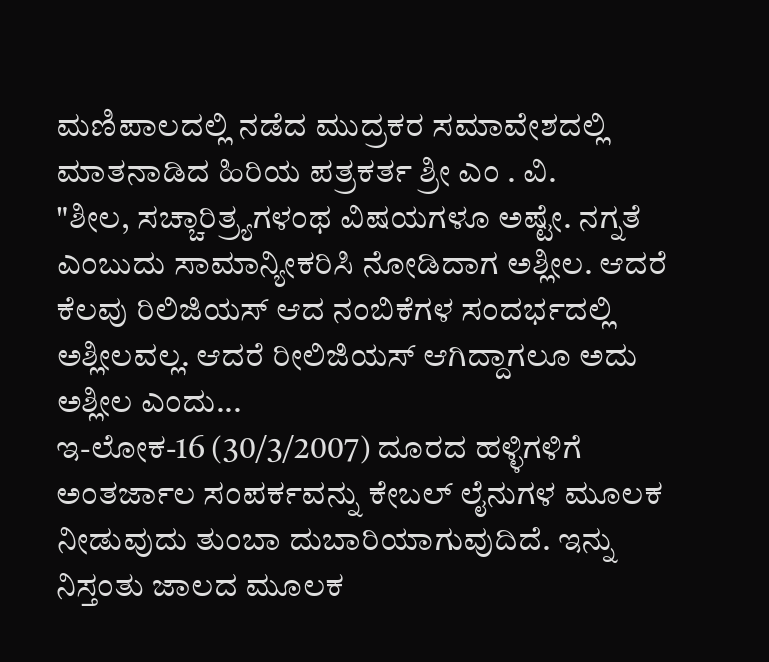ಮಣಿಪಾಲದಲ್ಲಿ ನಡೆದ ಮುದ್ರಕರ ಸಮಾವೇಶದಲ್ಲಿ ಮಾತನಾಡಿದ ಹಿರಿಯ ಪತ್ರಕರ್ತ ಶ್ರೀ ಎಂ . ವಿ.
"ಶೀಲ, ಸಚ್ಚಾರಿತ್ರ್ಯಗಳಂಥ ವಿಷಯಗಳೂ ಅಷ್ಟೇ. ನಗ್ನತೆ ಎಂಬುದು ಸಾಮಾನ್ಯೀಕರಿಸಿ ನೋಡಿದಾಗ ಅಶ್ಲೀಲ. ಆದರೆ ಕೆಲವು ರಿಲಿಜಿಯಸ್ ಆದ ನಂಬಿಕೆಗಳ ಸಂದರ್ಭದಲ್ಲಿ ಅಶ್ಲೀಲವಲ್ಲ. ಆದರೆ ರೀಲಿಜಿಯಸ್ ಆಗಿದ್ದಾಗಲೂ ಅದು ಅಶ್ಲೀಲ ಎಂದು...
ಇ-ಲೋಕ-16 (30/3/2007) ದೂರದ ಹಳ್ಳಿಗಳಿಗೆ ಅಂತರ್ಜಾಲ ಸಂಪರ್ಕವನ್ನು ಕೇಬಲ್ ಲೈನುಗಳ ಮೂಲಕ ನೀಡುವುದು ತುಂಬಾ ದುಬಾರಿಯಾಗುವುದಿದೆ. ಇನ್ನು ನಿಸ್ತಂತು ಜಾಲದ ಮೂಲಕ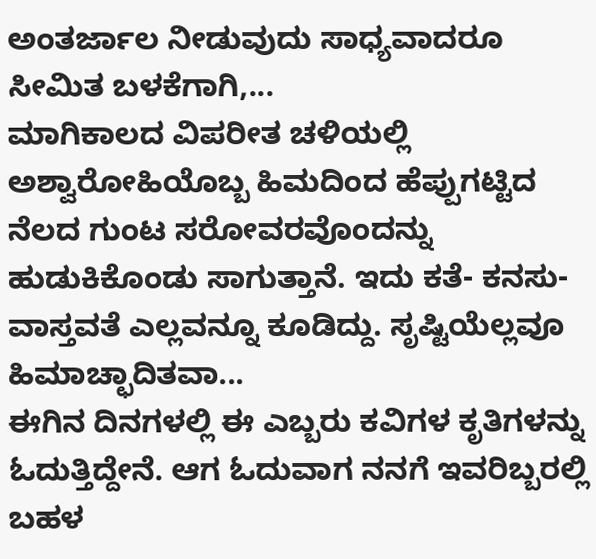ಅಂತರ್ಜಾಲ ನೀಡುವುದು ಸಾಧ್ಯವಾದರೂ ಸೀಮಿತ ಬಳಕೆಗಾಗಿ,...
ಮಾಗಿಕಾಲದ ವಿಪರೀತ ಚಳಿಯಲ್ಲಿ ಅಶ್ವಾರೋಹಿಯೊಬ್ಬ ಹಿಮದಿಂದ ಹೆಪ್ಪುಗಟ್ಟಿದ ನೆಲದ ಗುಂಟ ಸರೋವರವೊಂದನ್ನು ಹುಡುಕಿಕೊಂಡು ಸಾಗುತ್ತಾನೆ. ಇದು ಕತೆ- ಕನಸು- ವಾಸ್ತವತೆ ಎಲ್ಲವನ್ನೂ ಕೂಡಿದ್ದು. ಸೃಷ್ಟಿಯೆಲ್ಲವೂ ಹಿಮಾಚ್ಛಾದಿತವಾ...
ಈಗಿನ ದಿನಗಳಲ್ಲಿ ಈ ಎಬ್ಬರು ಕವಿಗಳ ಕೃತಿಗಳನ್ನು ಓದುತ್ತಿದ್ದೇನೆ. ಆಗ ಓದುವಾಗ ನನಗೆ ಇವರಿಬ್ಬರಲ್ಲಿ ಬಹಳ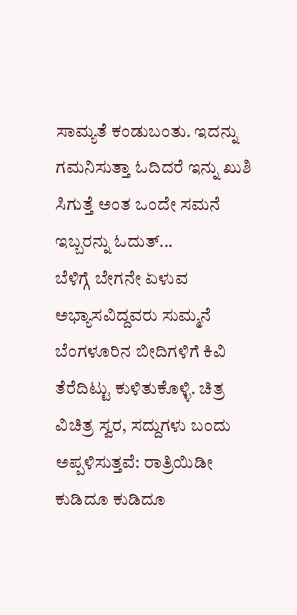ಸಾಮ್ಯತೆ ಕಂಡುಬಂತು. ಇದನ್ನು ಗಮನಿಸುತ್ತಾ ಓದಿದರೆ ಇನ್ನು ಖುಶಿ ಸಿಗುತ್ತೆ ಅಂತ ಒಂದೇ ಸಮನೆ ಇಬ್ಬರನ್ನು ಓದುತ್...
ಬೆಳಿಗ್ಗೆ ಬೇಗನೇ ಏಳುವ ಅಭ್ಯಾಸವಿದ್ದವರು ಸುಮ್ಮನೆ ಬೆಂಗಳೂರಿನ ಬೀದಿಗಳಿಗೆ ಕಿವಿ ತೆರೆದಿಟ್ಟು ಕುಳಿತುಕೊಳ್ಳಿ. ಚಿತ್ರ ವಿಚಿತ್ರ ಸ್ವರ, ಸದ್ದುಗಳು ಬಂದು ಅಪ್ಪಳಿಸುತ್ತವೆ: ರಾತ್ರಿಯಿಡೀ ಕುಡಿದೂ ಕುಡಿದೂ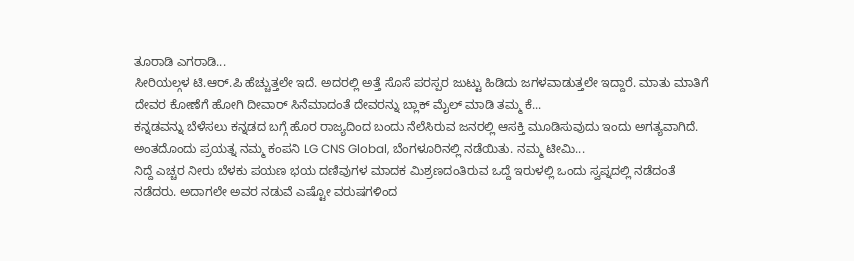ತೂರಾಡಿ ಎಗರಾಡಿ...
ಸೀರಿಯಲ್ಗಳ ಟಿ.ಆರ್.ಪಿ ಹೆಚ್ಚುತ್ತಲೇ ಇದೆ. ಅದರಲ್ಲಿ ಅತ್ತೆ ಸೊಸೆ ಪರಸ್ಪರ ಜುಟ್ಟು ಹಿಡಿದು ಜಗಳವಾಡುತ್ತಲೇ ಇದ್ದಾರೆ. ಮಾತು ಮಾತಿಗೆ ದೇವರ ಕೋಣೆಗೆ ಹೋಗಿ ದೀವಾರ್ ಸಿನೆಮಾದಂತೆ ದೇವರನ್ನು ಬ್ಲಾಕ್ ಮೈಲ್ ಮಾಡಿ ತಮ್ಮ ಕೆ...
ಕನ್ನಡವನ್ನು ಬೆಳೆಸಲು ಕನ್ನಡದ ಬಗ್ಗೆ ಹೊರ ರಾಜ್ಯದಿಂದ ಬಂದು ನೆಲೆಸಿರುವ ಜನರಲ್ಲಿ ಆಸಕ್ತಿ ಮೂಡಿಸುವುದು ಇಂದು ಅಗತ್ಯವಾಗಿದೆ. ಅಂತದೊಂದು ಪ್ರಯತ್ನ ನಮ್ಮ ಕಂಪನಿ LG CNS Global, ಬೆಂಗಳೂರಿನಲ್ಲಿ ನಡೆಯಿತು. ನಮ್ಮ ಟೀಮಿ...
ನಿದ್ದೆ ಎಚ್ಚರ ನೀರು ಬೆಳಕು ಪಯಣ ಭಯ ದಣಿವುಗಳ ಮಾದಕ ಮಿಶ್ರಣದಂತಿರುವ ಒದ್ದೆ ಇರುಳಲ್ಲಿ ಒಂದು ಸ್ವಪ್ನದಲ್ಲಿ ನಡೆದಂತೆ ನಡೆದರು. ಅದಾಗಲೇ ಅವರ ನಡುವೆ ಎಷ್ಟೋ ವರುಷಗಳಿಂದ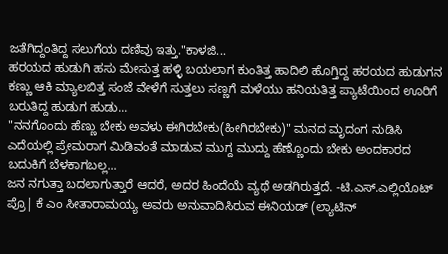ಜತೆಗಿದ್ದಂತಿದ್ದ ಸಲುಗೆಯ ದಣಿವು ಇತ್ತು."ಕಾಳಜಿ...
ಹರಯದ ಹುಡುಗಿ ಹಸು ಮೇಸುತ್ತ ಹಳ್ಳಿ ಬಯಲಾಗ ಕುಂತಿತ್ತ ಹಾದಿಲಿ ಹೊಗ್ತಿದ್ದ ಹರಯದ ಹುಡುಗನ ಕಣ್ಣು ಆಕಿ ಮ್ಯಾಲಬಿತ್ತ ಸಂಜೆ ವೇಳೆಗೆ ಸುತ್ತಲು ಸಣ್ಣಗೆ ಮಳೆಯು ಹನಿಯತಿತ್ತ ಪ್ಯಾಟೆಯಿಂದ ಊರಿಗೆ ಬರುತಿದ್ದ ಹುಡುಗ ಹುಡು...
"ನನಗೊಂದು ಹೆಣ್ಣು ಬೇಕು ಅವಳು ಈಗಿರಬೇಕು(ಹೀಗಿರಬೇಕು)" ಮನದ ಮೃದಂಗ ನುಡಿಸಿ ಎದೆಯಲ್ಲಿ ಪ್ರೇಮರಾಗ ಮಿಡಿವಂತೆ ಮಾಡುವ ಮುಗ್ದ ಮುದ್ದು ಹೆಣ್ಣೊಂದು ಬೇಕು ಅಂದಕಾರದ ಬದುಕಿಗೆ ಬೆಳಕಾಗಬಲ್ಲ...
ಜನ ನಗುತ್ತಾ ಬದಲಾಗುತ್ತಾರೆ ಆದರೆ, ಅದರ ಹಿಂದೆಯೆ ವ್ಯಥೆ ಅಡಗಿರುತ್ತದೆ. -ಟಿ.ಎಸ್.ಎಲ್ಲಿಯೊಟ್
ಪ್ರೊ| ಕೆ ಎಂ ಸೀತಾರಾಮಯ್ಯ ಅವರು ಅನುವಾದಿಸಿರುವ ಈನಿಯಡ್ (ಲ್ಯಾಟಿನ್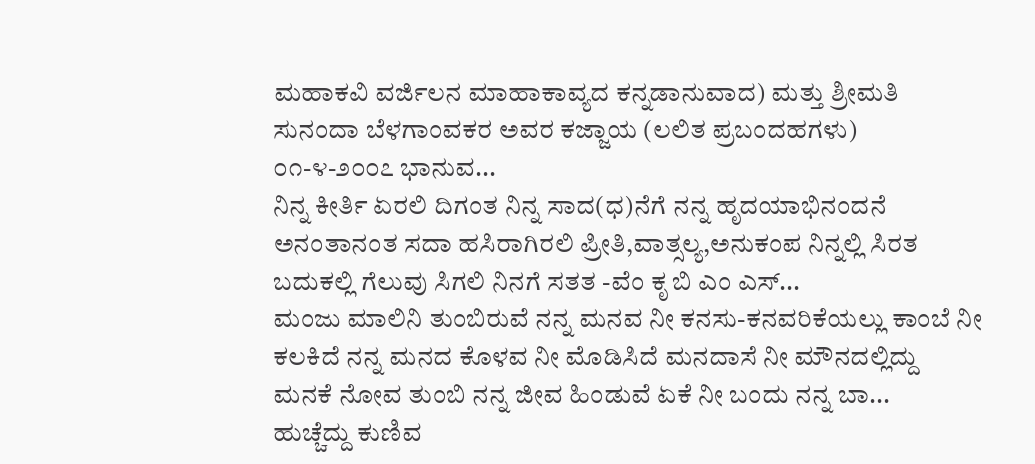ಮಹಾಕವಿ ವರ್ಜಿಲನ ಮಾಹಾಕಾವ್ಯದ ಕನ್ನಡಾನುವಾದ) ಮತ್ತು ಶ್ರೀಮತಿ ಸುನಂದಾ ಬೆಳಗಾಂವಕರ ಅವರ ಕಜ್ಜಾಯ (ಲಲಿತ ಪ್ರಬಂದಹಗಳು) ೦೧-೪-೨೦೦೭ ಭಾನುವ...
ನಿನ್ನ ಕೀರ್ತಿ ಏರಲಿ ದಿಗಂತ ನಿನ್ನ ಸಾದ(ಧ)ನೆಗೆ ನನ್ನ ಹೃದಯಾಭಿನಂದನೆ ಅನಂತಾನಂತ ಸದಾ ಹಸಿರಾಗಿರಲಿ ಪ್ರೀತಿ,ವಾತ್ಸಲ್ಯ,ಅನುಕಂಪ ನಿನ್ನಲ್ಲಿ ಸಿರತ ಬದುಕಲ್ಲಿ ಗೆಲುವು ಸಿಗಲಿ ನಿನಗೆ ಸತತ -ವೆಂ ಕೃ ಬಿ ಎಂ ಎಸ್...
ಮಂಜು ಮಾಲಿನಿ ತುಂಬಿರುವೆ ನನ್ನ ಮನವ ನೀ ಕನಸು-ಕನವರಿಕೆಯಲ್ಲು ಕಾಂಬೆ ನೀ ಕಲಕಿದೆ ನನ್ನ ಮನದ ಕೊಳವ ನೀ ಮೊಡಿಸಿದೆ ಮನದಾಸೆ ನೀ ಮೌನದಲ್ಲಿದ್ದು ಮನಕೆ ನೋವ ತುಂಬಿ ನನ್ನ ಜೀವ ಹಿಂಡುವೆ ಏಕೆ ನೀ ಬಂದು ನನ್ನ ಬಾ...
ಹುಚ್ಚೆದ್ದು ಕುಣಿವ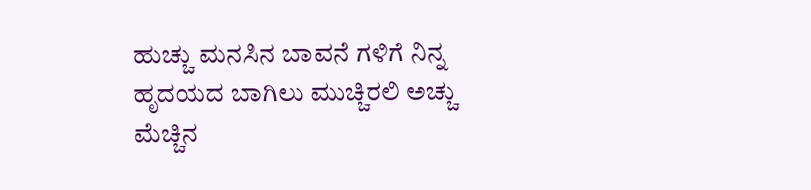ಹುಚ್ಚು ಮನಸಿನ ಬಾವನೆ ಗಳಿಗೆ ನಿನ್ನ ಹೃದಯದ ಬಾಗಿಲು ಮುಚ್ಚಿರಲಿ ಅಚ್ಚು ಮೆಚ್ಚಿನ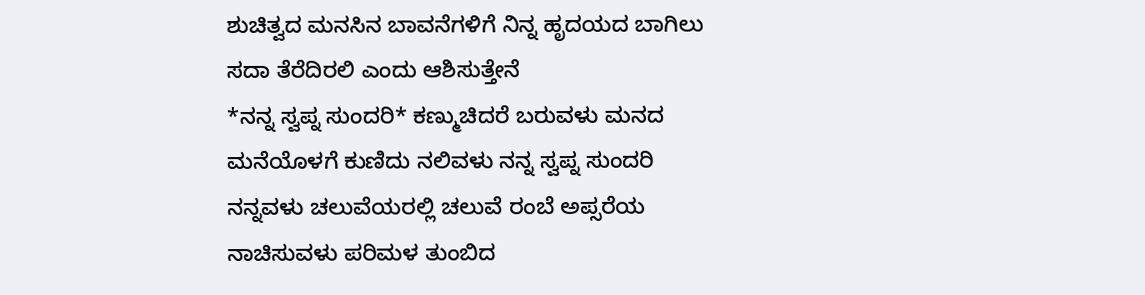ಶುಚಿತ್ವದ ಮನಸಿನ ಬಾವನೆಗಳಿಗೆ ನಿನ್ನ ಹೃದಯದ ಬಾಗಿಲು ಸದಾ ತೆರೆದಿರಲಿ ಎಂದು ಆಶಿಸುತ್ತೇನೆ
*ನನ್ನ ಸ್ವಪ್ನ ಸುಂದರಿ* ಕಣ್ಮುಚಿದರೆ ಬರುವಳು ಮನದ ಮನೆಯೊಳಗೆ ಕುಣಿದು ನಲಿವಳು ನನ್ನ ಸ್ವಪ್ನ ಸುಂದರಿ ನನ್ನವಳು ಚಲುವೆಯರಲ್ಲಿ ಚಲುವೆ ರಂಬೆ ಅಪ್ಸರೆಯ ನಾಚಿಸುವಳು ಪರಿಮಳ ತುಂಬಿದ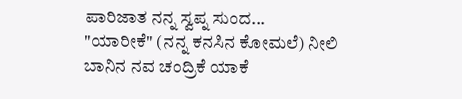ಪಾರಿಜಾತ ನನ್ನ ಸ್ವಪ್ನ ಸುಂದ...
"ಯಾರೀಕೆ" (ನನ್ನ ಕನಸಿನ ಕೋಮಲೆ) ನೀಲಿ ಬಾನಿನ ನವ ಚಂದ್ರಿಕೆ ಯಾಕೆ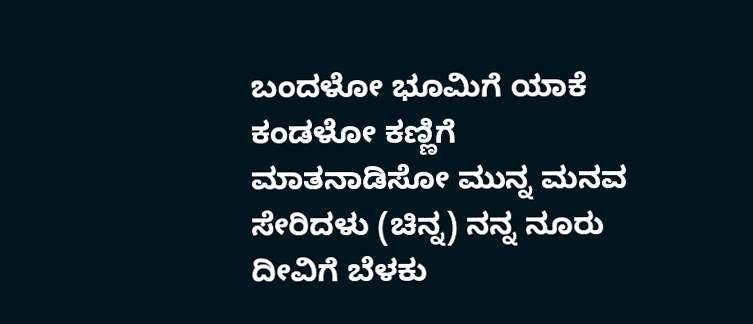ಬಂದಳೋ ಭೂಮಿಗೆ ಯಾಕೆ ಕಂಡಳೋ ಕಣ್ಣಿಗೆ ಮಾತನಾಡಿಸೋ ಮುನ್ನ ಮನವ ಸೇರಿದಳು (ಚಿನ್ನ) ನನ್ನ ನೂರು ದೀವಿಗೆ ಬೆಳಕು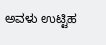ಅವಳು ಉಟ್ಟಿಹ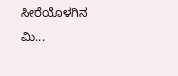ಸೀರೆಯೊಳಗಿನ ಮಿ...